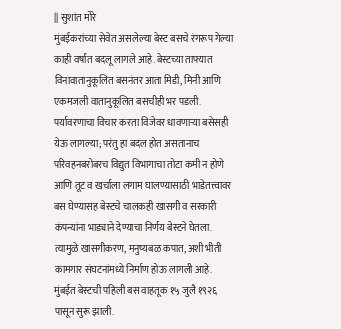|| सुशांत मोरे
मुंबईकरांच्या सेवेत असलेल्या बेस्ट बसचे रंगरूप गेल्या काही वर्षांत बदलू लागले आहे. बेस्टच्या ताफ्यात विनावातानुकूलित बसनंतर आता मिडी, मिनी आणि एकमजली वातानुकूलित बसचीही भर पडली. पर्यावरणाचा विचार करता विजेवर धावणाऱ्या बसेसही येऊ लागल्या; परंतु हा बदल होत असतानाच परिवहनबरोबरच विद्युत विभागाचा तोटा कमी न होणे आणि तूट व खर्चाला लगाम घालण्यासाठी भाडेतत्त्वावर बस घेण्यासह बेस्टचे चालकही खासगी व सरकारी कंपन्यांना भाड्याने देण्याचा निर्णय बेस्टने घेतला. त्यामुळे खासगीकरण, मनुष्यबळ कपात, अशी भीती कामगार संघटनांमध्ये निर्माण होऊ लागली आहे.
मुंबईत बेस्टची पहिली बस वाहतूक १५ जुलै १९२६ पासून सुरू झाली.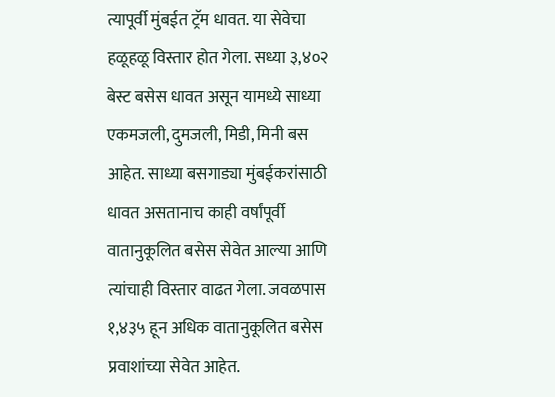त्यापूर्वी मुंबईत ट्रॅम धावत. या सेवेचा हळूहळू विस्तार होत गेला. सध्या ३,४०२ बेस्ट बसेस धावत असून यामध्ये साध्या एकमजली, दुमजली, मिडी, मिनी बस आहेत. साध्या बसगाड्या मुंबईकरांसाठी धावत असतानाच काही वर्षांपूर्वी वातानुकूलित बसेस सेवेत आल्या आणि त्यांचाही विस्तार वाढत गेला. जवळपास १,४३५ हून अधिक वातानुकूलित बसेस प्रवाशांच्या सेवेत आहेत.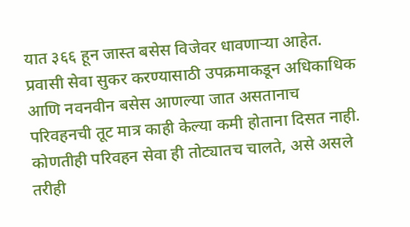यात ३६६ हून जास्त बसेस विजेवर धावणाऱ्या आहेत. प्रवासी सेवा सुकर करण्यासाठी उपक्रमाकडून अधिकाधिक आणि नवनवीन बसेस आणल्या जात असतानाच परिवहनची तूट मात्र काही केल्या कमी होताना दिसत नाही. कोणतीही परिवहन सेवा ही तोट्यातच चालते, असे असले तरीही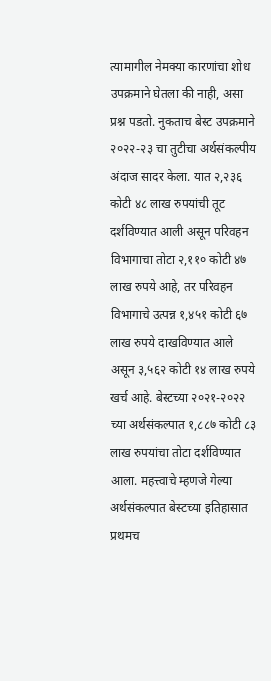त्यामागील नेमक्या कारणांचा शोध उपक्रमाने घेतला की नाही, असा प्रश्न पडतो. नुकताच बेस्ट उपक्रमाने २०२२-२३ चा तुटीचा अर्थसंकल्पीय अंदाज सादर केला. यात २,२३६ कोटी ४८ लाख रुपयांची तूट दर्शविण्यात आली असून परिवहन विभागाचा तोटा २,११० कोटी ४७ लाख रुपये आहे, तर परिवहन विभागाचे उत्पन्न १,४५१ कोटी ६७ लाख रुपये दाखविण्यात आले असून ३,५६२ कोटी १४ लाख रुपये खर्च आहे. बेस्टच्या २०२१-२०२२ च्या अर्थसंकल्पात १,८८७ कोटी ८३ लाख रुपयांचा तोटा दर्शविण्यात आला. महत्त्वाचे म्हणजे गेल्या अर्थसंकल्पात बेस्टच्या इतिहासात प्रथमच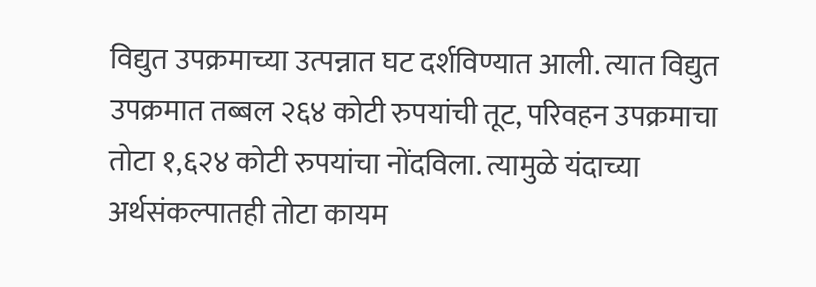विद्युत उपक्रमाच्या उत्पन्नात घट दर्शविण्यात आली. त्यात विद्युत उपक्रमात तब्बल २६४ कोटी रुपयांची तूट, परिवहन उपक्रमाचा तोटा १,६२४ कोटी रुपयांचा नोंदविला. त्यामुळे यंदाच्या अर्थसंकल्पातही तोटा कायम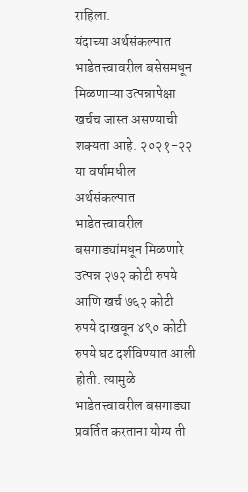राहिला.
यंदाच्या अर्थसंकल्पात भाडेतत्त्वावरील बसेसमधून मिळणाऱ्या उत्पन्नापेक्षा खर्चच जास्त असण्याची शक्यता आहे. २०२१-२२ या वर्षामधील अर्थसंकल्पात भाडेतत्त्वावरील बसगाड्यांमधून मिळणारे उत्पन्न २७२ कोटी रुपये आणि खर्च ७६२ कोटी रुपये दाखवून ४९० कोटी रुपये घट दर्शविण्यात आली होती. त्यामुळे भाडेतत्त्वावरील बसगाड्या प्रवर्तित करताना योग्य ती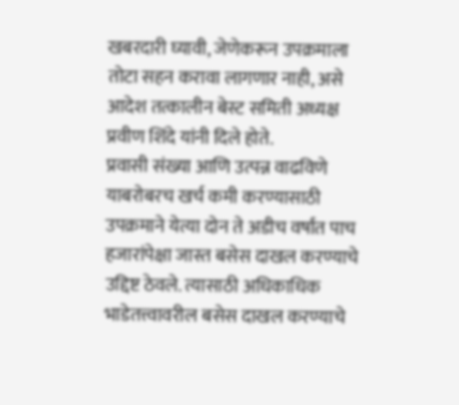खबरदारी घ्यावी, जेणेकरून उपक्रमाला तोटा सहन करावा लागणार नाही, असे आदेश तत्कालीन बेस्ट समिती अध्यक्ष प्रवीण शिंदे यांनी दिले होते.
प्रवासी संख्या आणि उत्पन्न वाढविणे याबरोबरच खर्च कमी करण्यासाठी उपक्रमाने येत्या दोन ते अडीच वर्षांत पाच हजारांपेक्षा जास्त बसेस दाखल करण्याचे उद्दिष्ट ठेवले. त्यासाठी अधिकाधिक भाडेतत्त्वावरील बसेस दाखल करण्याचे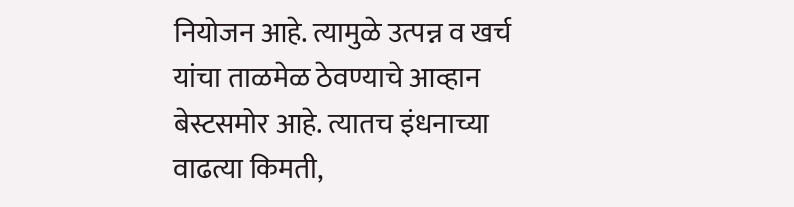नियोजन आहे. त्यामुळे उत्पन्न व खर्च यांचा ताळमेळ ठेवण्याचे आव्हान बेस्टसमोर आहे. त्यातच इंधनाच्या वाढत्या किमती,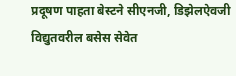प्रदूषण पाहता बेस्टने सीएनजी, डिझेलऐवजी विद्युतवरील बसेस सेवेत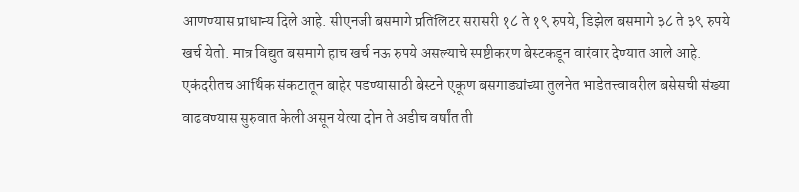आणण्यास प्राधान्य दिले आहे. सीएनजी बसमागे प्रतिलिटर सरासरी १८ ते १९ रुपये, डिझेल बसमागे ३८ ते ३९ रुपये खर्च येतो. मात्र विद्युत बसमागे हाच खर्च नऊ रुपये असल्याचे स्पष्टीकरण बेस्टकडून वारंवार देण्यात आले आहे.
एकंदरीतच आर्थिक संकटातून बाहेर पडण्यासाठी बेस्टने एकूण बसगाड्यांच्या तुलनेत भाडेतत्त्वावरील बसेसची संख्या वाढवण्यास सुरुवात केली असून येत्या दोन ते अडीच वर्षांत ती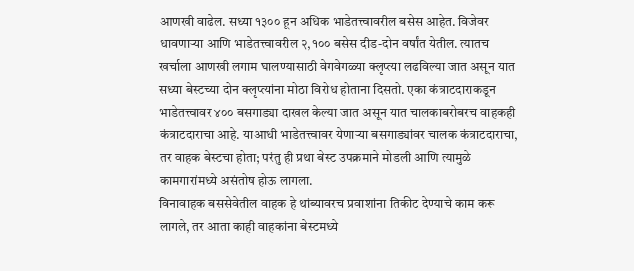आणखी वाढेल. सध्या १३०० हून अधिक भाडेतत्त्वावरील बसेस आहेत. विजेवर धावणाऱ्या आणि भाडेतत्त्वावरील २,१०० बसेस दीड-दोन वर्षांत येतील. त्यातच खर्चाला आणखी लगाम घालण्यासाठी वेगवेगळ्या क्लृप्त्या लढविल्या जात असून यात सध्या बेस्टच्या दोन क्लृप्त्यांना मोठा विरोध होताना दिसतो. एका कंत्राटदाराकडून भाडेतत्त्वावर ४०० बसगाड्या दाखल केल्या जात असून यात चालकाबरोबरच वाहकही कंत्राटदाराचा आहे. याआधी भाडेतत्त्वावर येणाऱ्या बसगाड्यांवर चालक कंत्राटदाराचा, तर वाहक बेस्टचा होता; परंतु ही प्रथा बेस्ट उपक्रमाने मोडली आणि त्यामुळे कामगारांमध्ये असंतोष होऊ लागला.
विनावाहक बससेवेतील वाहक हे थांब्यावरच प्रवाशांना तिकीट देण्याचे काम करू लागले, तर आता काही वाहकांना बेस्टमध्ये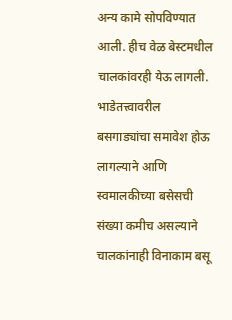अन्य कामे सोपविण्यात आली. हीच वेळ बेस्टमधील चालकांवरही येऊ लागली. भाडेतत्त्वावरील बसगाड्यांचा समावेश होऊ लागल्याने आणि स्वमालकीच्या बसेसची संख्या कमीच असल्याने चालकांनाही विनाकाम बसू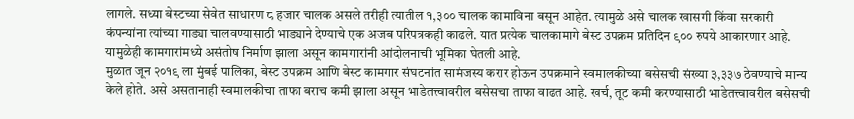लागले. सध्या बेस्टच्या सेवेत साधारण ८ हजार चालक असले तरीही त्यातील १,३०० चालक कामाविना बसून आहेत. त्यामुळे असे चालक खासगी किंवा सरकारी कंपन्यांना त्यांच्या गाड्या चालवण्यासाठी भाड्याने देण्याचे एक अजब परिपत्रकही काढले. यात प्रत्येक चालकामागे बेस्ट उपक्रम प्रतिदिन ९०० रुपये आकारणार आहे. यामुळेही कामगारांमध्ये असंतोष निर्माण झाला असून कामगारांनी आंदोलनाची भूमिका घेतली आहे.
मुळात जून २०१९ ला मुंबई पालिका, बेस्ट उपक्रम आणि बेस्ट कामगार संघटनांत सामंजस्य करार होऊन उपक्रमाने स्वमालकीच्या बसेसची संख्या ३,३३७ ठेवण्याचे मान्य केले होते. असे असतानाही स्वमालकीचा ताफा बराच कमी झाला असून भाडेतत्त्वावरील बसेसचा ताफा वाढत आहे. खर्च, तूट कमी करण्यासाठी भाडेतत्त्वावरील बसेसची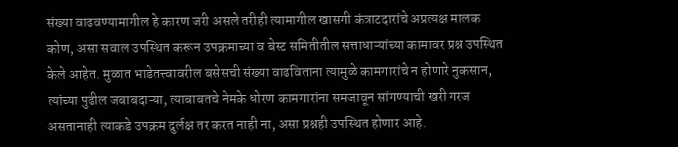संख्या वाढवण्यामागील हे कारण जरी असले तरीही त्यामागील खासगी कंत्राटदारांचे अप्रत्यक्ष मालक कोण, असा सवाल उपस्थित करून उपक्रमाच्या व बेस्ट समितीतील सत्ताधाऱ्यांच्या कामावर प्रश्न उपस्थित केले आहेत. मुळात भाडेतत्त्वावरील बसेसची संख्या वाढविताना त्यामुळे कामगारांचे न होणारे नुकसान, त्यांच्या पुढील जबाबदाऱ्या, त्याबाबतचे नेमके धोरण कामगारांना समजावून सांगण्याची खरी गरज असतानाही त्याकडे उपक्रम दुर्लक्ष तर करत नाही ना, असा प्रश्नही उपस्थित होणार आहे.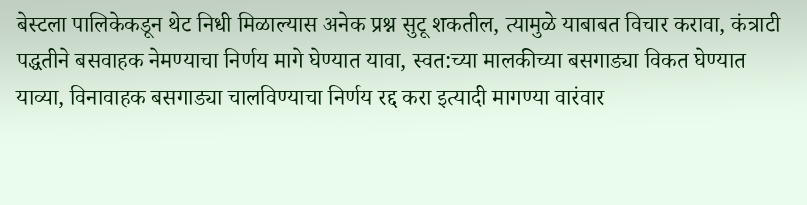बेस्टला पालिकेकडून थेट निधी मिळाल्यास अनेक प्रश्न सुटू शकतील, त्यामुळे याबाबत विचार करावा, कंत्राटी पद्धतीने बसवाहक नेमण्याचा निर्णय मागे घेण्यात यावा, स्वत:च्या मालकीच्या बसगाड्या विकत घेण्यात याव्या, विनावाहक बसगाड्या चालविण्याचा निर्णय रद्द करा इत्यादी मागण्या वारंवार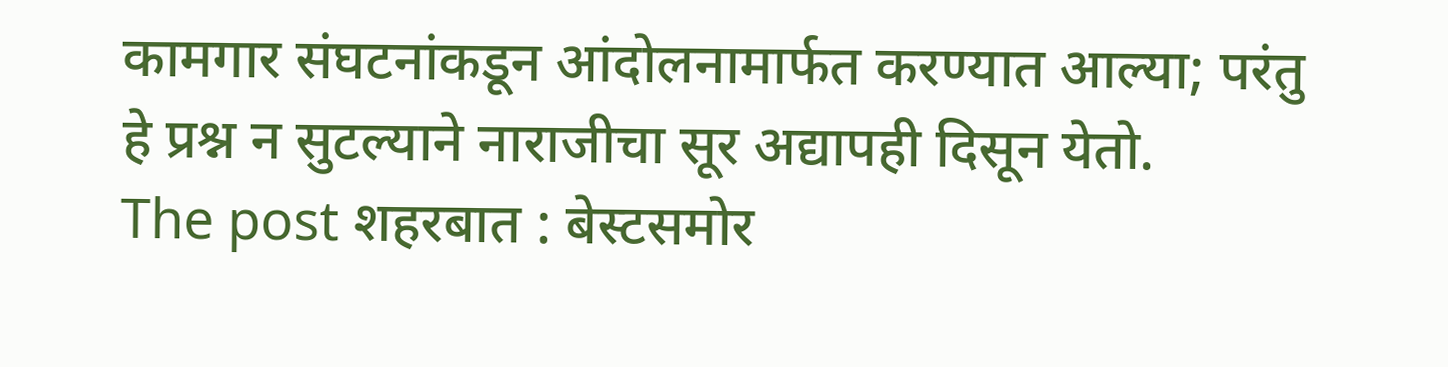कामगार संघटनांकडून आंदोलनामार्फत करण्यात आल्या; परंतु हे प्रश्न न सुटल्याने नाराजीचा सूर अद्यापही दिसून येतो.
The post शहरबात : बेस्टसमोर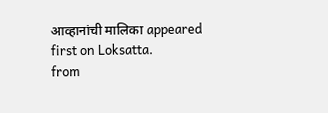आव्हानांची मालिका appeared first on Loksatta.
from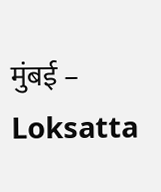मुंबई – Loksatta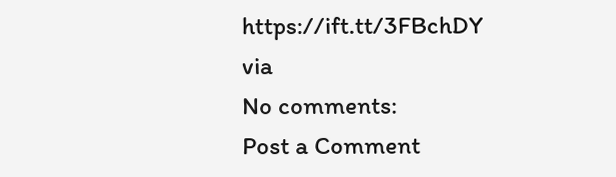https://ift.tt/3FBchDY
via
No comments:
Post a Comment